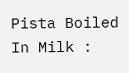Pista Boiled In Milk :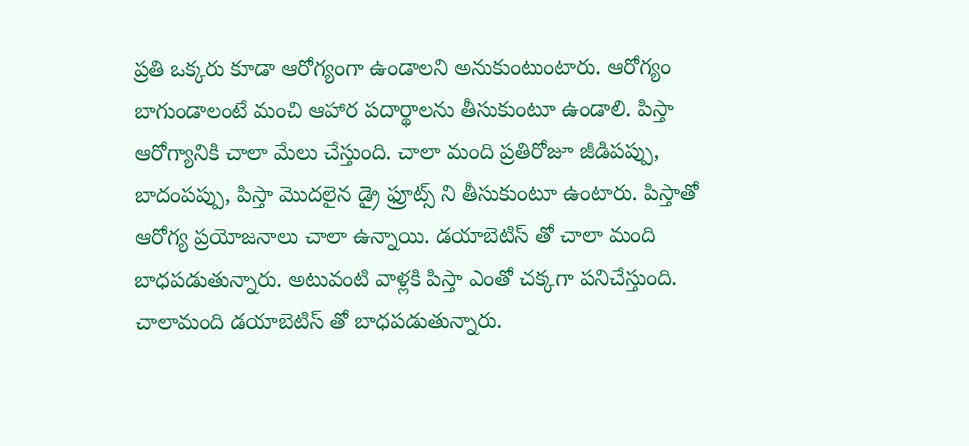ప్రతి ఒక్కరు కూడా ఆరోగ్యంగా ఉండాలని అనుకుంటుంటారు. ఆరోగ్యం బాగుండాలంటే మంచి ఆహార పదార్థాలను తీసుకుంటూ ఉండాలి. పిస్తా ఆరోగ్యానికి చాలా మేలు చేస్తుంది. చాలా మంది ప్రతిరోజూ జీడిపప్పు, బాదంపప్పు, పిస్తా మొదలైన డ్రై ఫ్రూట్స్ ని తీసుకుంటూ ఉంటారు. పిస్తాతో ఆరోగ్య ప్రయోజనాలు చాలా ఉన్నాయి. డయాబెటిస్ తో చాలా మంది బాధపడుతున్నారు. అటువంటి వాళ్లకి పిస్తా ఎంతో చక్కగా పనిచేస్తుంది.
చాలామంది డయాబెటిస్ తో బాధపడుతున్నారు.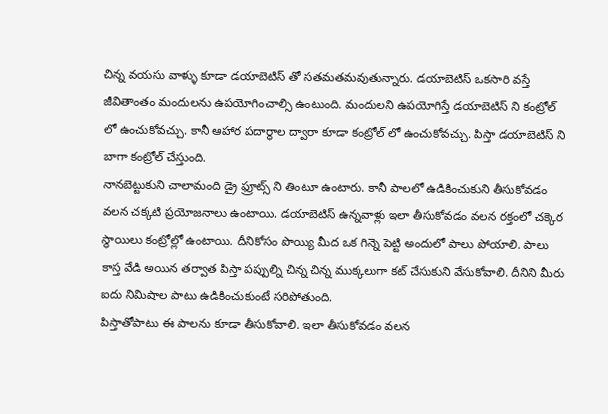చిన్న వయసు వాళ్ళు కూడా డయాబెటిస్ తో సతమతమవుతున్నారు. డయాబెటిస్ ఒకసారి వస్తే జీవితాంతం మందులను ఉపయోగించాల్సి ఉంటుంది. మందులని ఉపయోగిస్తే డయాబెటిస్ ని కంట్రోల్ లో ఉంచుకోవచ్చు. కానీ ఆహార పదార్థాల ద్వారా కూడా కంట్రోల్ లో ఉంచుకోవచ్చు. పిస్తా డయాబెటిస్ ని బాగా కంట్రోల్ చేస్తుంది.
నానబెట్టుకుని చాలామంది డ్రై ఫ్రూట్స్ ని తింటూ ఉంటారు. కానీ పాలలో ఉడికించుకుని తీసుకోవడం వలన చక్కటి ప్రయోజనాలు ఉంటాయి. డయాబెటిస్ ఉన్నవాళ్లు ఇలా తీసుకోవడం వలన రక్తంలో చక్కెర స్థాయిలు కంట్రోల్లో ఉంటాయి. దీనికోసం పొయ్యి మీద ఒక గిన్నె పెట్టి అందులో పాలు పోయాలి. పాలు కాస్త వేడి అయిన తర్వాత పిస్తా పప్పుల్ని చిన్న చిన్న ముక్కలుగా కట్ చేసుకుని వేసుకోవాలి. దీనిని మీరు ఐదు నిమిషాల పాటు ఉడికించుకుంటే సరిపోతుంది.
పిస్తాతోపాటు ఈ పాలను కూడా తీసుకోవాలి. ఇలా తీసుకోవడం వలన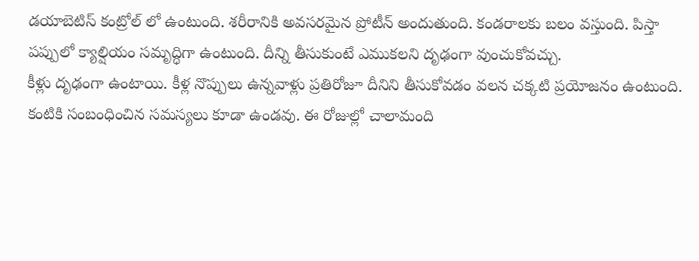డయాబెటిస్ కంట్రోల్ లో ఉంటుంది. శరీరానికి అవసరమైన ప్రోటీన్ అందుతుంది. కండరాలకు బలం వస్తుంది. పిస్తా పప్పులో క్యాల్షియం సమృద్ధిగా ఉంటుంది. దీన్ని తీసుకుంటే ఎముకలని దృఢంగా వుంచుకోవచ్చు.
కీళ్లు దృఢంగా ఉంటాయి. కీళ్ల నొప్పులు ఉన్నవాళ్లు ప్రతిరోజూ దీనిని తీసుకోవడం వలన చక్కటి ప్రయోజనం ఉంటుంది. కంటికి సంబంధించిన సమస్యలు కూడా ఉండవు. ఈ రోజుల్లో చాలామంది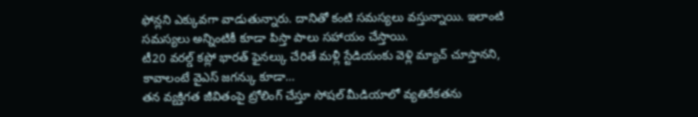ఫోన్లని ఎక్కువగా వాడుతున్నారు. దానితో కంటి సమస్యలు వస్తున్నాయి. ఇలాంటి సమస్యలు అన్నింటికీ కూడా పిస్తా పాలు సహాయం చేస్తాయి.
టీ20 వరల్డ్ కప్లో భారత్ ఫైనల్కు చేరితే మళ్లీ స్టేడియంకు వెళ్లి మ్యాచ్ చూస్తానని, కావాలంటే వైఎస్ జగన్కు కూడా…
తన వ్యక్తిగత జీవితంపై ట్రోలింగ్ చేస్తూ సోషల్ మీడియాలో వ్యతిరేకతను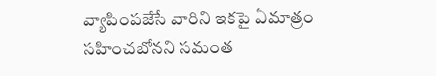వ్యాపింపజేసే వారిని ఇకపై ఏమాత్రం సహించబోనని సమంత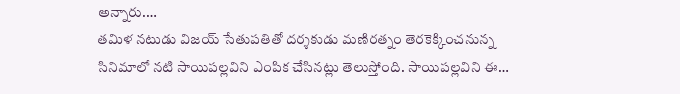అన్నారు.…
తమిళ నటుడు విజయ్ సేతుపతితో దర్శకుడు మణిరత్నం తెరకెక్కించనున్న సినిమాలో నటి సాయిపల్లవిని ఎంపిక చేసినట్లు తెలుస్తోంది. సాయిపల్లవిని ఈ…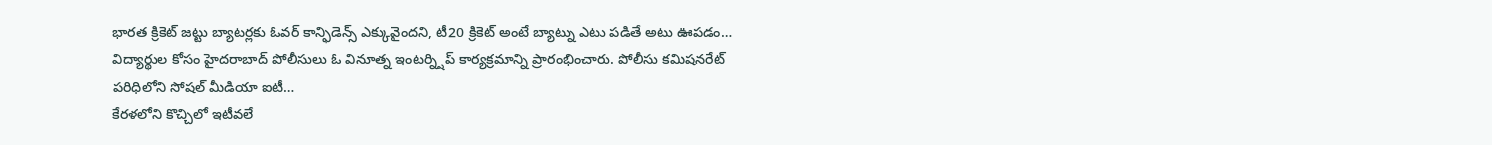భారత క్రికెట్ జట్టు బ్యాటర్లకు ఓవర్ కాన్ఫిడెన్స్ ఎక్కువైందని, టీ20 క్రికెట్ అంటే బ్యాట్ను ఎటు పడితే అటు ఊపడం…
విద్యార్థుల కోసం హైదరాబాద్ పోలీసులు ఓ వినూత్న ఇంటర్న్షిప్ కార్యక్రమాన్ని ప్రారంభించారు. పోలీసు కమిషనరేట్ పరిధిలోని సోషల్ మీడియా ఐటీ…
కేరళలోని కొచ్చిలో ఇటీవలే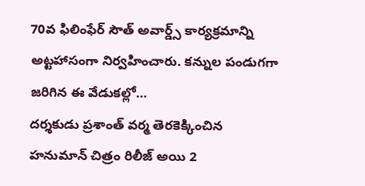70వ ఫిలింఫేర్ సౌత్ అవార్డ్స్ కార్యక్రమాన్ని అట్టహాసంగా నిర్వహించారు. కన్నుల పండుగగా జరిగిన ఈ వేడుకల్లో…
దర్శకుడు ప్రశాంత్ వర్మ తెరకెక్కించిన హనుమాన్ చిత్రం రిలీజ్ అయి 2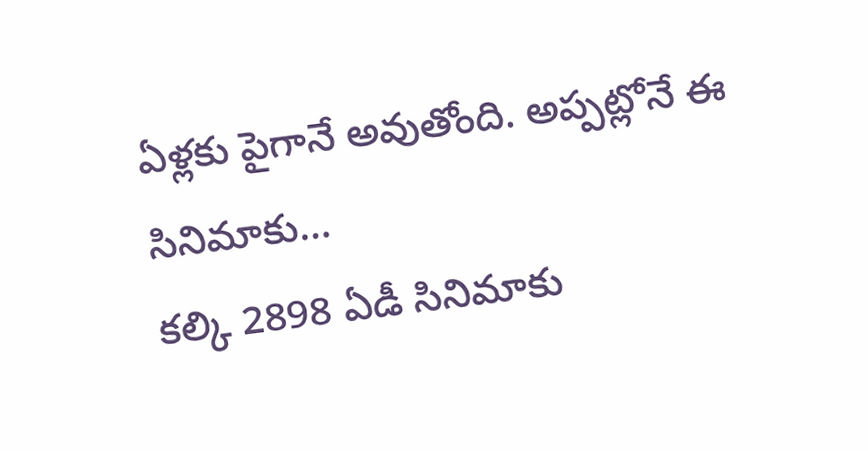ఏళ్లకు పైగానే అవుతోంది. అప్పట్లోనే ఈ సినిమాకు…
కల్కి 2898 ఏడీ సినిమాకు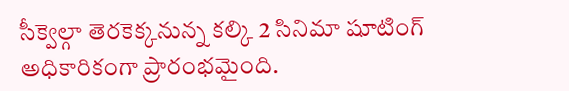సీక్వెల్గా తెరకెక్కనున్న కల్కి 2 సినిమా షూటింగ్ అధికారికంగా ప్రారంభమైంది.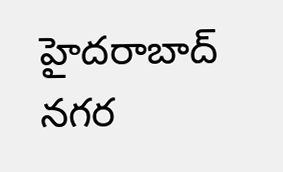హైదరాబాద్ నగర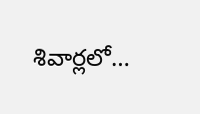శివార్లలో…